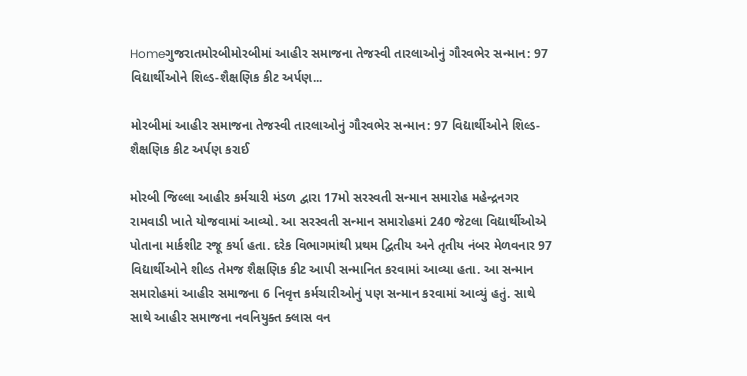Homeગુજરાતમોરબીમોરબીમાં આહીર સમાજના તેજસ્વી તારલાઓનું ગૌરવભેર સન્માન: 97 વિદ્યાર્થીઓને શિલ્ડ-શૈક્ષણિક કીટ અર્પણ...

મોરબીમાં આહીર સમાજના તેજસ્વી તારલાઓનું ગૌરવભેર સન્માન: 97 વિદ્યાર્થીઓને શિલ્ડ-શૈક્ષણિક કીટ અર્પણ કરાઈ

મોરબી જિલ્લા આહીર કર્મચારી મંડળ દ્વારા 17મો સરસ્વતી સન્માન સમારોહ મહેન્દ્રનગર રામવાડી ખાતે યોજવામાં આવ્યો. આ સરસ્વતી સન્માન સમારોહમાં 240 જેટલા વિદ્યાર્થીઓએ પોતાના માર્કશીટ રજૂ કર્યા હતા. દરેક વિભાગમાંથી પ્રથમ દ્વિતીય અને તૃતીય નંબર મેળવનાર 97 વિદ્યાર્થીઓને શીલ્ડ તેમજ શૈક્ષણિક કીટ આપી સન્માનિત કરવામાં આવ્યા હતા. આ સન્માન સમારોહમાં આહીર સમાજના 6 નિવૃત્ત કર્મચારીઓનું પણ સન્માન કરવામાં આવ્યું હતું. સાથે સાથે આહીર સમાજના નવનિયુક્ત ક્લાસ વન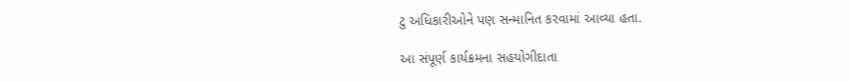ટુ અધિકારીઓને પણ સન્માનિત કરવામાં આવ્યા હતા.

આ સંપૂર્ણ કાર્યક્રમના સહયોગીદાતા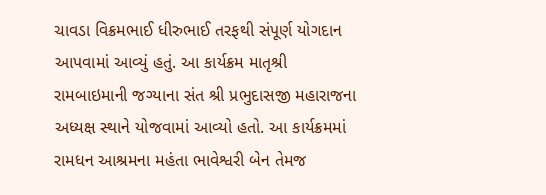ચાવડા વિક્રમભાઈ ધીરુભાઈ તરફથી સંપૂર્ણ યોગદાન આપવામાં આવ્યું હતું. આ કાર્યક્રમ માતૃશ્રી રામબાઇમાની જગ્યાના સંત શ્રી પ્રભુદાસજી મહારાજના અધ્યક્ષ સ્થાને યોજવામાં આવ્યો હતો. આ કાર્યક્રમમાં રામધન આશ્રમના મહંતા ભાવેશ્વરી બેન તેમજ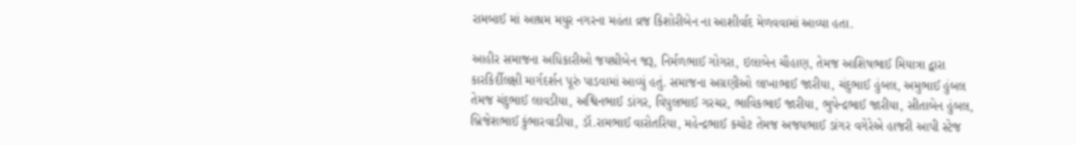રામબાઈ માં આશ્રમ મયુર નગરના મહંતા વ્રજ કિશોરીબેન ના આશીર્વાદ મેળવવામાં આવ્યા હતા.

આહીર સમાજના અધિકારીઓ જયશ્રીબેન જરૂ, નિર્મળભાઈ ગોગરા, ઇલાબેન ચૌહાણ, તેમજ આશિષભાઈ મિયાત્રા દ્વારા કારકિર્દીલક્ષી માર્ગદર્શન પૂરું પાડવામાં આવ્યું હતું. સમાજના અગ્રણીઓ લાખાભાઈ જારીયા, ચંદુભાઈ હુંબલ, અમુભાઈ હુંબલ તેમજ ચંદુભાઈ લાવડીયા, અશ્વિનભાઈ ડાંગર, વિપુલભાઈ ગરચર, ભાવિકભાઈ જારીયા, ભુપેન્દ્રભાઈ જારીયા, સીતાબેન હુંબલ, બ્રિજેશભાઈ કુંભારવાડીયા, ડૉ.રામભાઈ વારોતરિયા, મહેન્દ્રભાઈ કચોટ તેમજ અજયભાઈ ડાંગર વગેરેએ હાજરી આપી સ્ટેજ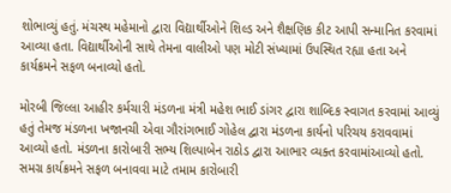શોભાવ્યું હતું. મંચસ્થ મહેમાનો દ્વારા વિદ્યાર્થીઓને શિલ્ડ અને શૈક્ષણિક કીટ આપી સન્માનિત કરવામાં આવ્યા હતા. વિદ્યાર્થીઓની સાથે તેમના વાલીઓ પણ મોટી સંખ્યામાં ઉપસ્થિત રહ્યા હતા અને કાર્યક્રમને સફળ બનાવ્યો હતો.

મોરબી જિલ્લા આહીર કર્મચારી મંડળના મંત્રી મહેશ ભાઈ ડાંગર દ્વારા શાબ્દિક સ્વાગત કરવામાં આવ્યું હતું તેમજ મંડળના ખજાનચી એવા ગૌરાંગભાઈ ગોહેલ દ્વારા મંડળના કાર્યનો પરિચય કરાવવામાં આવ્યો હતો. મંડળના કારોબારી સભ્ય શિલ્પાબેન રાઠોડ દ્વારા આભાર વ્યક્ત કરવામાંઆવ્યો હતો. સમગ્ર કાર્યક્રમને સફળ બનાવવા માટે તમામ કારોબારી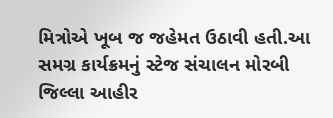મિત્રોએ ખૂબ જ જહેમત ઉઠાવી હતી.આ સમગ્ર કાર્યક્રમનું સ્ટેજ સંચાલન મોરબી જિલ્લા આહીર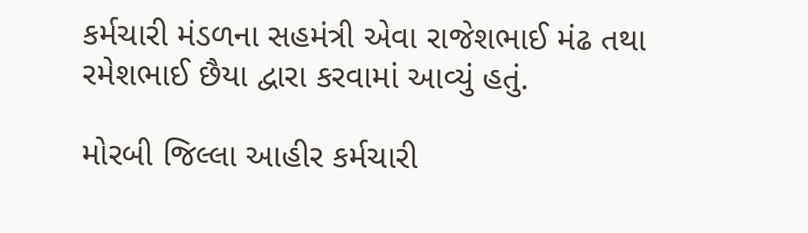કર્મચારી મંડળના સહમંત્રી એવા રાજેશભાઈ મંઢ તથા રમેશભાઈ છૈયા દ્વારા કરવામાં આવ્યું હતું.

મોરબી જિલ્લા આહીર કર્મચારી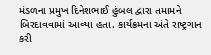મંડળના પ્રમુખ દિનેશભાઈ હુંબલ દ્વારા તમામને બિરદાવવામાં આવ્યા હતા. કાર્યક્રમના અંતે રાષ્ટ્રગાન કરી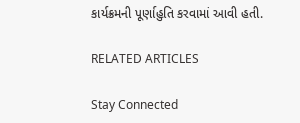કાર્યક્રમની પૂર્ણાહુતિ કરવામાં આવી હતી.

RELATED ARTICLES

Stay Connected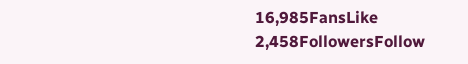16,985FansLike
2,458FollowersFollow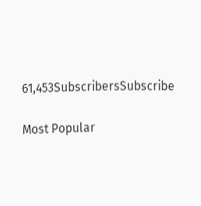61,453SubscribersSubscribe

Most Popular